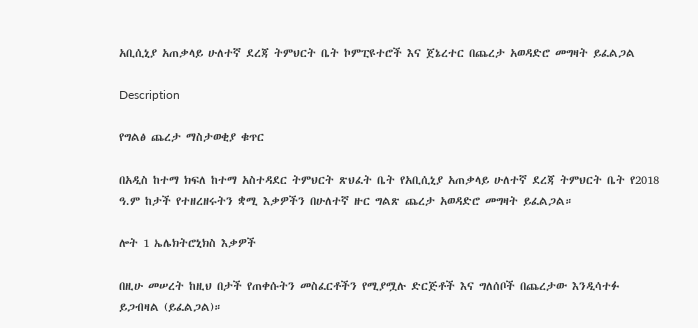አቢሲኒያ አጠቃላይ ሁለተኛ ደረጃ ትምህርት ቤት ኮምፒዩተሮች እና ጀኔረተር በጨረታ አወዳድሮ መግዛት ይፈልጋል

Description

የግልፅ ጨረታ ማስታወቂያ ቁጥር

በአዲስ ከተማ ክፍለ ከተማ አስተዳደር ትምህርት ጽህፈት ቤት የአቢሲኒያ አጠቃላይ ሁለተኛ ደረጃ ትምህርት ቤት የ2018 ዓ.ም ከታች የተዘረዘሩትን ቋሚ እቃዎችን በሁለተኛ ዙር ግልጽ ጨረታ አወዳድሮ መግዛት ይፈልጋል።

ሎት 1 ኤሌክትሮኒክስ እቃዎች

በዚሁ መሠረት ከዚህ በታች የጠቀሱትን መስፈርቶችን የሚያሟሉ ድርጅቶች እና ግለሰቦች በጨረታው እንዲሳተፉ ይጋብዛል (ይፈልጋል)።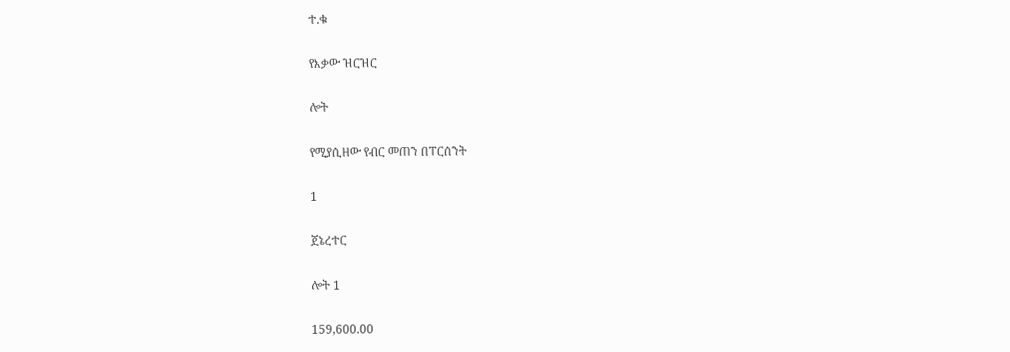ተ.ቁ

የእቃው ዝርዝር

ሎት

የሚያሲዘው የብር መጠን በፐርሰንት

1

ጀኔረተር

ሎት 1

159,600.00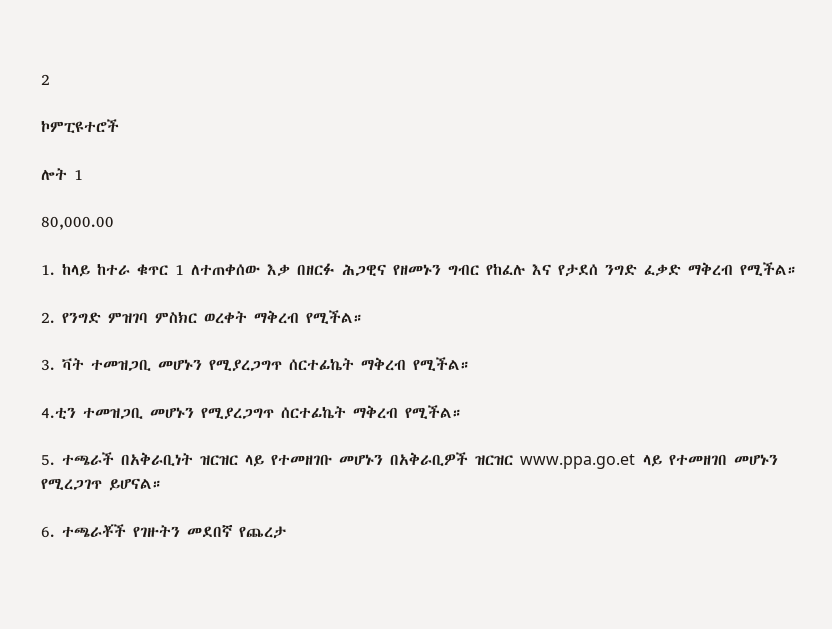2

ኮምፒዩተሮች

ሎት 1

80,000.00

1. ከላይ ከተራ ቁጥር 1 ለተጠቀሰው እቃ በዘርፉ ሕጋዊና የዘመኑን ግብር የከፈሉ እና የታደሰ ንግድ ፈቃድ ማቅረብ የሚችል።

2. የንግድ ምዝገባ ምስክር ወረቀት ማቅረብ የሚችል።

3. ቫት ተመዝጋቢ መሆኑን የሚያረጋግጥ ሰርተፊኬት ማቅረብ የሚችል።

4.ቲን ተመዝጋቢ መሆኑን የሚያረጋግጥ ሰርተፊኬት ማቅረብ የሚችል።

5. ተጫራች በአቅራቢነት ዝርዝር ላይ የተመዘገቡ መሆኑን በአቅራቢዎች ዝርዝር www.ppa.go.et  ላይ የተመዘገበ መሆኑን የሚረጋገጥ ይሆናል።

6. ተጫራቾች የገዙትን መደበኛ የጨረታ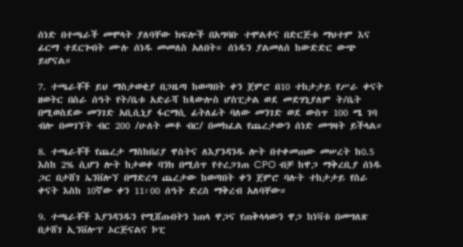ሰነድ በተጫራች መሞላት ያለባቸው ክፍሎች በአግባቡ ተሞልቶና በድርጅቱ ማህተም እና ፊርማ ተደርጐበት ሙሉ ሰነዱ መመለስ አለበት። ሰነዱን ያልመለሰ ከውድድር ውጭ ይሆናል።

7. ተጫራቾች ይህ ማስታወቂያ በጋዜጣ ከወጣበት ቀን ጀምሮ በ10 ተከታታይ የሥራ ቀናት ዘወትር በስራ ሰዓት የት/ቤቱ አድራሻ ከጳውሎስ ሆስፒታል ወደ መድሃኒያለም ት/ቤት በሚወስደው መንገድ አቢሲኒያ ፋርማሲ ፊትለፊት ባለው መንገድ ወደ ውስጥ 100 ሜ ገባ ብሎ በመገኘት ብር 200 /ሁለት መቶ ብር/ በመክፈል የጨረታውን ሰነድ መግዛት ይችላል።

8. ተጫራቾች የጨረታ ማስከበሪያ ዋስትና ለእያንዳንዱ ሎት በተቀመጠው መሠረት ከ0.5 እስከ 2% ሲሆን ሎት ከታወቀ ባንክ በሚሰጥ የተረጋገጠ CPO ብቻ ከዋጋ ማቅረቢያ ሰነዱ ጋር በታሸገ ኤንቨሎኘ በማድረግ ጨረታው ከወጣበት ቀን ጀምሮ ባሉት ተከታታይ የስራ ቀናት እስከ 10ኛው ቀን 11፡00 ሰዓት ድረስ ማቅረብ አለባቸው።

9. ተጫራቾች እያንዳንዱን የሚሸጡበትን ነጠላ ዋጋና የጠቅላላውን ዋጋ ከነቫቱ በመግለጽ በታሸገ ኢንቨሎፕ ኦርጅናልና ኮፒ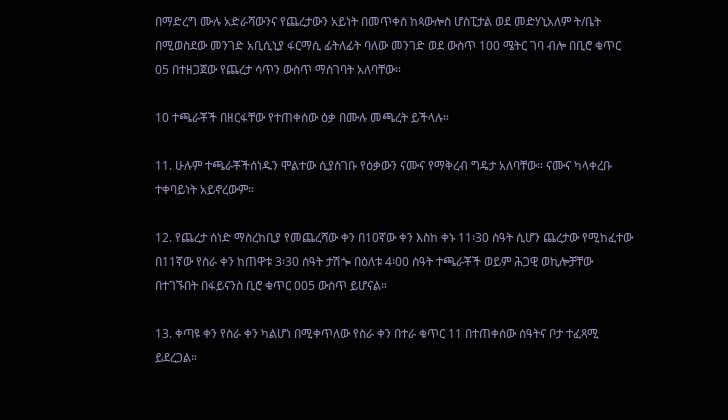በማድረግ ሙሉ አድራሻውንና የጨረታውን አይነት በመጥቀስ ከጳውሎስ ሆስፒታል ወደ መድሃኒአለም ት/ቤት በሚወስደው መንገድ አቢሲኒያ ፋርማሲ ፊትለፊት ባለው መንገድ ወደ ውስጥ 100 ሜትር ገባ ብሎ በቢሮ ቁጥር 05 በተዘጋጀው የጨረታ ሳጥን ውስጥ ማስገባት አለባቸው።

10 ተጫራቾች በዘርፋቸው የተጠቀሰው ዕቃ በሙሉ መጫረት ይችላሉ።

11. ሁሉም ተጫራቾችሰነዱን ሞልተው ሲያስገቡ የዕቃውን ናሙና የማቅረብ ግዴታ አለባቸው። ናሙና ካላቀረቡ ተቀባይነት አይኖረውም።

12. የጨረታ ሰነድ ማስረከቢያ የመጨረሻው ቀን በ10ኛው ቀን እስከ ቀኑ 11፡30 ሰዓት ሲሆን ጨረታው የሚከፈተው በ11ኛው የስራ ቀን ከጠዋቱ 3፡30 ሰዓት ታሽጐ በዕለቱ 4፡00 ሰዓት ተጫራቾች ወይም ሕጋዊ ወኪሎቻቸው በተገኙበት በፋይናንስ ቢሮ ቁጥር 005 ውስጥ ይሆናል።

13. ቀጣዩ ቀን የስራ ቀን ካልሆነ በሚቀጥለው የስራ ቀን በተራ ቁጥር 11 በተጠቀሰው ሰዓትና ቦታ ተፈጻሚ ይደረጋል።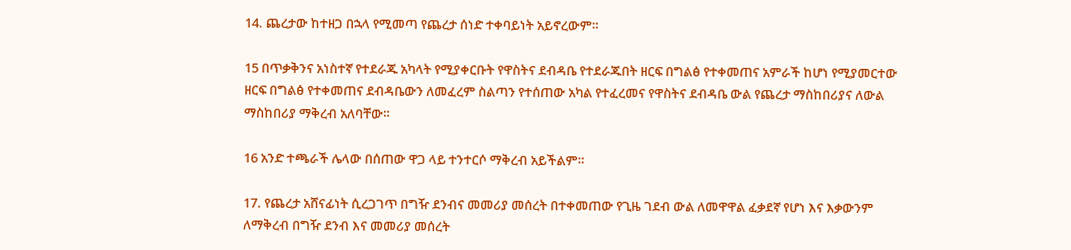14. ጨረታው ከተዘጋ በኋላ የሚመጣ የጨረታ ሰነድ ተቀባይነት አይኖረውም።

15 በጥቃቅንና አነስተኛ የተደራጁ አካላት የሚያቀርቡት የዋስትና ደብዳቤ የተደራጁበት ዘርፍ በግልፅ የተቀመጠና አምራች ከሆነ የሚያመርተው ዘርፍ በግልፅ የተቀመጠና ደብዳቤውን ለመፈረም ስልጣን የተሰጠው አካል የተፈረመና የዋስትና ደብዳቤ ውል የጨረታ ማስከበሪያና ለውል ማስከበሪያ ማቅረብ አለባቸው።

16 አንድ ተጫራች ሌላው በሰጠው ዋጋ ላይ ተንተርሶ ማቅረብ አይችልም።

17. የጨረታ አሸናፊነት ሲረጋገጥ በግዥ ደንብና መመሪያ መሰረት በተቀመጠው የጊዜ ገደብ ውል ለመዋዋል ፈቃደኛ የሆነ እና እቃውንም ለማቅረብ በግዥ ደንብ እና መመሪያ መሰረት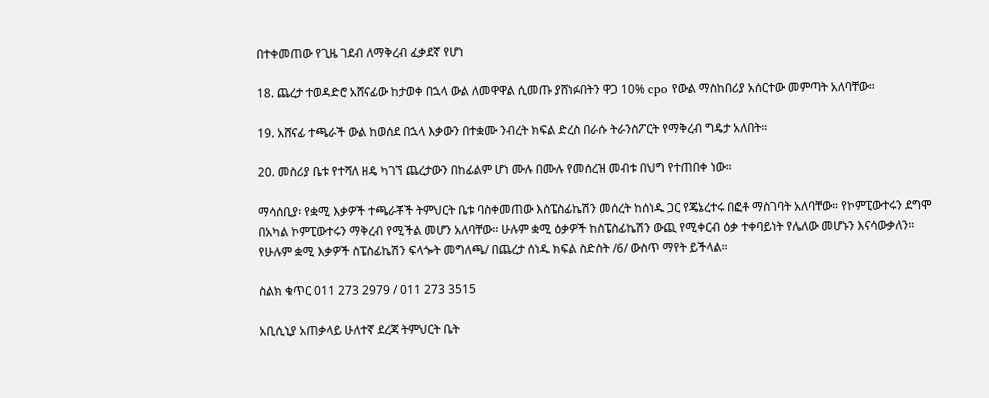በተቀመጠው የጊዜ ገደብ ለማቅረብ ፈቃደኛ የሆነ

18. ጨረታ ተወዳድሮ አሸናፊው ከታወቀ በኋላ ውል ለመዋዋል ሲመጡ ያሸነፉበትን ዋጋ 10% cpo የውል ማስከበሪያ አሰርተው መምጣት አለባቸው።

19. አሸናፊ ተጫራች ውል ከወሰደ በኋላ እቃውን በተቋሙ ንብረት ክፍል ድረስ በራሱ ትራንስፖርት የማቅረብ ግዴታ አለበት።

20. መስሪያ ቤቱ የተሻለ ዘዴ ካገኘ ጨረታውን በከፊልም ሆነ ሙሉ በሙሉ የመሰረዝ መብቱ በህግ የተጠበቀ ነው።

ማሳሰቢያ፡ የቋሚ እቃዎች ተጫራቾች ትምህርት ቤቱ ባስቀመጠው እስፔስፊኬሽን መሰረት ከሰነዱ ጋር የጄኔረተሩ በፎቶ ማስገባት አለባቸው። የኮምፒውተሩን ደግሞ በአካል ኮምፒውተሩን ማቅረብ የሚችል መሆን አለባቸው። ሁሉም ቋሚ ዕቃዎች ከስፔስፊኬሽን ውጪ የሚቀርብ ዕቃ ተቀባይነት የሌለው መሆኑን እናሳውቃለን። የሁሉም ቋሚ እቃዎች ስፔስፊኬሽን ፍላጐት መግለጫ/ በጨረታ ሰነዱ ክፍል ስድስት /6/ ውስጥ ማየት ይችላል።

ስልክ ቁጥር 011 273 2979 / 011 273 3515

አቢሲኒያ አጠቃላይ ሁለተኛ ደረጃ ትምህርት ቤት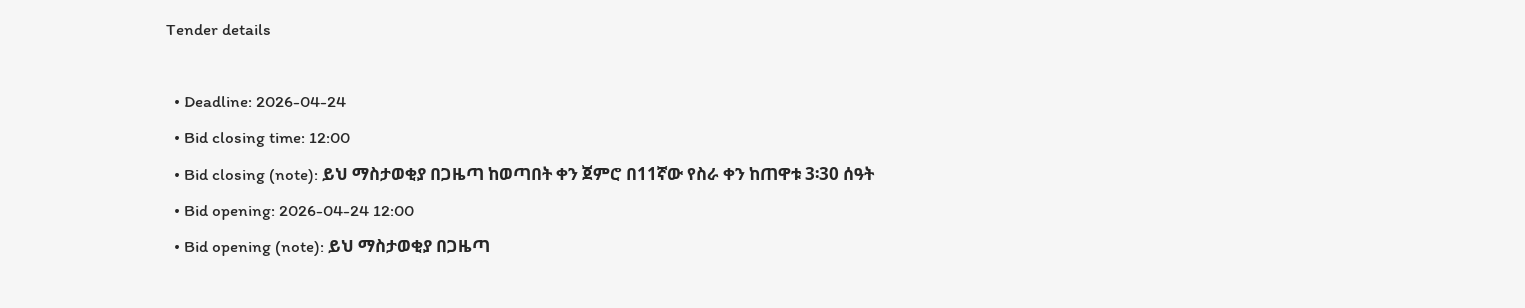Tender details

  • Deadline: 2026-04-24
  • Bid closing time: 12:00
  • Bid closing (note): ይህ ማስታወቂያ በጋዜጣ ከወጣበት ቀን ጀምሮ በ11ኛው የስራ ቀን ከጠዋቱ 3፡30 ሰዓት
  • Bid opening: 2026-04-24 12:00
  • Bid opening (note): ይህ ማስታወቂያ በጋዜጣ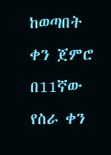ከወጣበት ቀን ጀምሮ በ11ኛው የስራ ቀን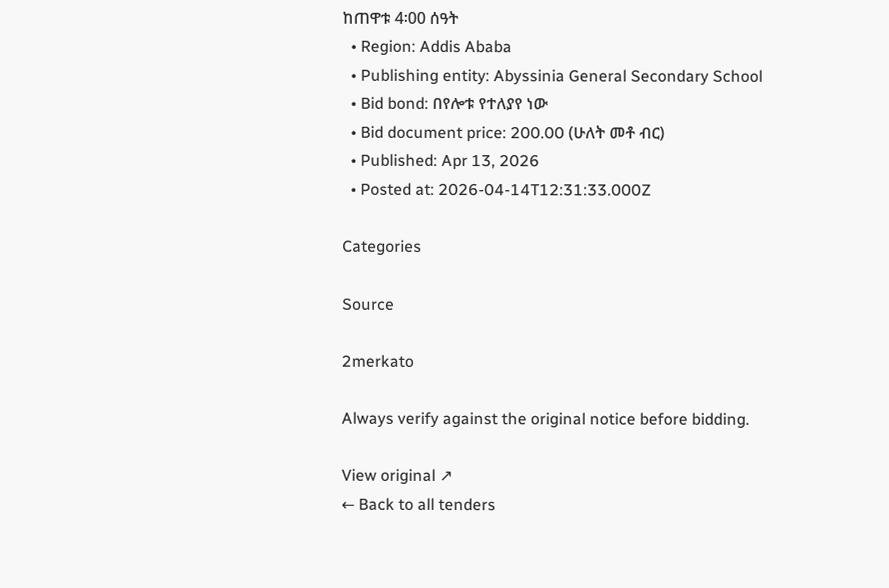ከጠዋቱ 4፡00 ሰዓት
  • Region: Addis Ababa
  • Publishing entity: Abyssinia General Secondary School
  • Bid bond: በየሎቱ የተለያየ ነው
  • Bid document price: 200.00 (ሁለት መቶ ብር)
  • Published: Apr 13, 2026
  • Posted at: 2026-04-14T12:31:33.000Z

Categories

Source

2merkato

Always verify against the original notice before bidding.

View original ↗
← Back to all tenders